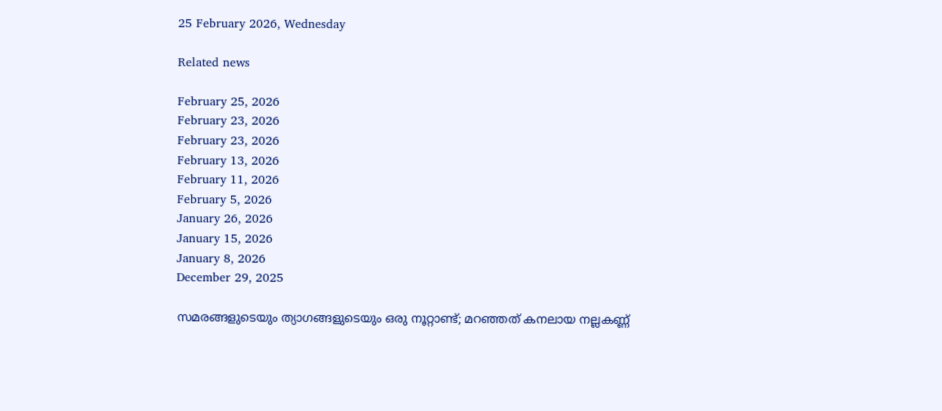25 February 2026, Wednesday

Related news

February 25, 2026
February 23, 2026
February 23, 2026
February 13, 2026
February 11, 2026
February 5, 2026
January 26, 2026
January 15, 2026
January 8, 2026
December 29, 2025

സമരങ്ങളുടെയും ത്യാഗങ്ങളുടെയും ഒരു നൂറ്റാണ്ട്; മറഞ്ഞത് കനലായ നല്ലകണ്ണ്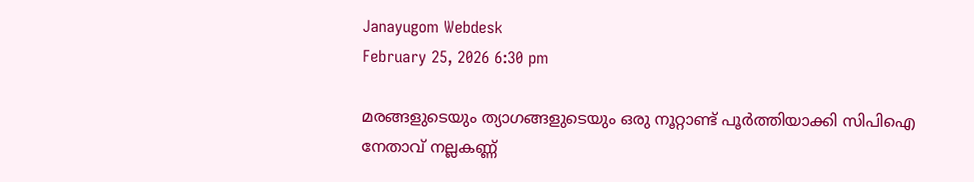Janayugom Webdesk
February 25, 2026 6:30 pm

മരങ്ങളുടെയും ത്യാഗങ്ങളുടെയും ഒരു നൂറ്റാണ്ട് പൂർത്തിയാക്കി സിപിഐ നേതാവ് നല്ലകണ്ണ്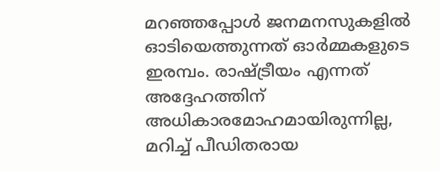മറഞ്ഞപ്പോൾ ജനമനസുകളിൽ ഓടിയെത്തുന്നത് ഓർമ്മകളുടെ ഇരമ്പം. രാഷ്ട്രീയം എന്നത് അദ്ദേഹത്തിന് അധികാരമോഹമായിരുന്നില്ല, മറിച്ച് പീഡിതരായ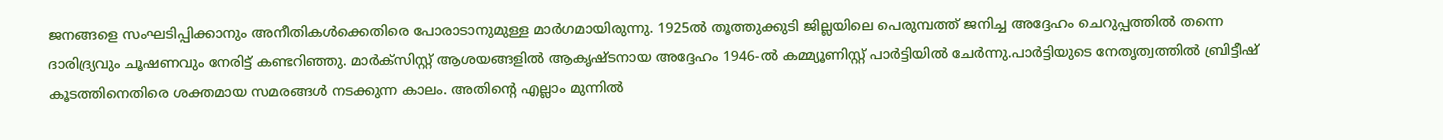ജനങ്ങളെ സംഘടിപ്പിക്കാനും അനീതികൾക്കെതിരെ പോരാടാനുമുള്ള മാർഗമായിരുന്നു. 1925ൽ തൂത്തുക്കുടി ജില്ലയിലെ പെരുമ്പത്ത് ജനിച്ച അദ്ദേഹം ചെറുപ്പത്തിൽ തന്നെ ദാരിദ്ര്യവും ചൂഷണവും നേരിട്ട് കണ്ടറിഞ്ഞു. മാർക്സിസ്റ്റ് ആശയങ്ങളിൽ ആകൃഷ്ടനായ അദ്ദേഹം 1946‑ൽ കമ്മ്യൂണിസ്റ്റ് പാർട്ടിയിൽ ചേർന്നു.പാർട്ടിയുടെ നേതൃത്വത്തിൽ ബ്രിട്ടീഷ് കൂടത്തിനെതിരെ ശക്തമായ സമരങ്ങൾ നടക്കുന്ന കാലം. അതിന്റെ എല്ലാം മുന്നിൽ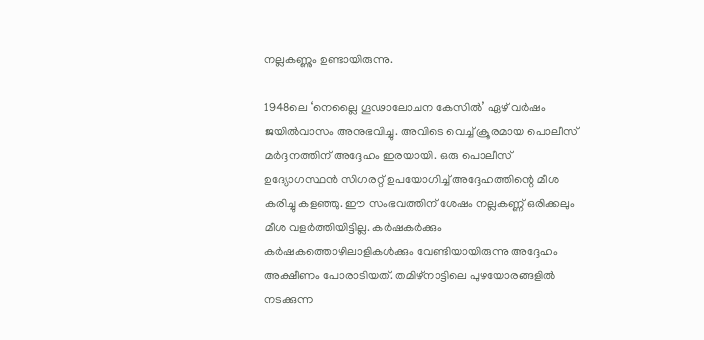നല്ലകണ്ണും ഉണ്ടായിരുന്നു.

1948ലെ ‘നെല്ലൈ ഗൂഢാലോചന കേസിൽ’ ഏഴ് വർഷം ജയിൽവാസം അനുഭവിച്ചു. അവിടെ വെച്ച് ക്രൂരമായ പൊലീസ് മർദ്ദനത്തിന് അദ്ദേഹം ഇരയായി. ഒരു പൊലീസ് ഉദ്യോഗസ്ഥൻ സിഗരറ്റ് ഉപയോഗിച്ച് അദ്ദേഹത്തിന്റെ മീശ കരിച്ചു കളഞ്ഞു. ഈ സംഭവത്തിന് ശേഷം നല്ലകണ്ണ് ഒരിക്കലും മീശ വളർത്തിയിട്ടില്ല. കർഷകർക്കും കർഷകത്തൊഴിലാളികൾക്കും വേണ്ടിയായിരുന്നു അദ്ദേഹം അക്ഷീണം പോരാടിയത്. തമിഴ്‌നാട്ടിലെ പുഴയോരങ്ങളിൽ നടക്കുന്ന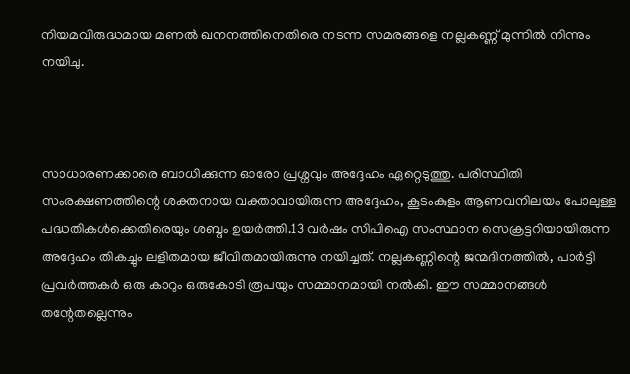നിയമവിരുദ്ധമായ മണൽ ഖനനത്തിനെതിരെ നടന്ന സമരങ്ങളെ നല്ലകണ്ണ് മുന്നിൽ നിന്നും നയിചു.



സാധാരണക്കാരെ ബാധിക്കുന്ന ഓരോ പ്രശ്നവും അദ്ദേഹം ഏറ്റെടുത്തു. പരിസ്ഥിതി സംരക്ഷണത്തിന്റെ ശക്തനായ വക്താവായിരുന്ന അദ്ദേഹം, കൂടംകുളം ആണവനിലയം പോലുള്ള പദ്ധതികൾക്കെതിരെയും ശബ്ദം ഉയർത്തി.13 വർഷം സിപിഐ സംസ്ഥാന സെക്രട്ടറിയായിരുന്ന അദ്ദേഹം തികച്ചും ലളിതമായ ജീവിതമായിരുന്നു നയിച്ചത്. നല്ലകണ്ണിന്റെ ജന്മദിനത്തിൽ, പാർട്ടി പ്രവർത്തകർ ഒരു കാറും ഒരുകോടി രൂപയും സമ്മാനമായി നൽകി. ഈ സമ്മാനങ്ങൾ തന്റേതല്ലെന്നും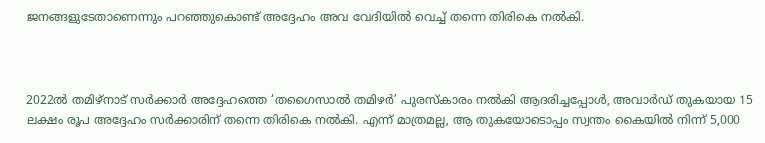ജനങ്ങളുടേതാണെന്നും പറഞ്ഞുകൊണ്ട് അദ്ദേഹം അവ വേദിയിൽ വെച്ച് തന്നെ തിരികെ നൽകി.



2022ൽ തമിഴ്‌നാട് സർക്കാർ അദ്ദേഹത്തെ ‘തഗൈസാൽ തമിഴർ’ പുരസ്കാരം നൽകി ആദരിച്ചപ്പോൾ, അവാർഡ് തുകയായ 15 ലക്ഷം രൂപ അദ്ദേഹം സർക്കാരിന് തന്നെ തിരികെ നൽകി. എന്ന് മാത്രമല്ല, ആ തുകയോടൊപ്പം സ്വന്തം കൈയിൽ നിന്ന് 5,000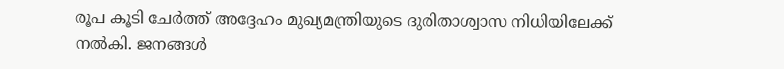രൂപ കൂടി ചേർത്ത് അദ്ദേഹം മുഖ്യമന്ത്രിയുടെ ദുരിതാശ്വാസ നിധിയിലേക്ക് നൽകി. ജനങ്ങൾ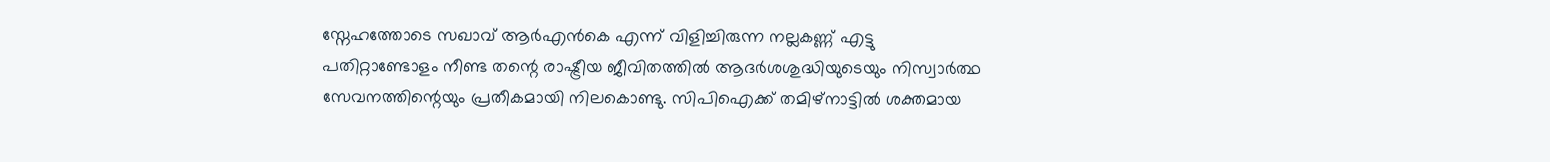സ്നേഹത്തോടെ സഖാവ് ആർഎൻകെ എന്ന് വിളിച്ചിരുന്ന നല്ലകണ്ണ് എട്ടു പതിറ്റാണ്ടോളം നീണ്ട തന്റെ രാഷ്ട്രീയ ജീവിതത്തിൽ ആദർശശുദ്ധിയുടെയും നിസ്വാർത്ഥ സേവനത്തിന്റെയും പ്രതീകമായി നിലകൊണ്ടു. സിപിഐക്ക് തമിഴ്‌നാട്ടിൽ ശക്തമായ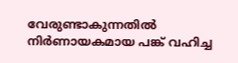വേരുണ്ടാകുന്നതിൽ നിർണായകമായ പങ്ക് വഹിച്ച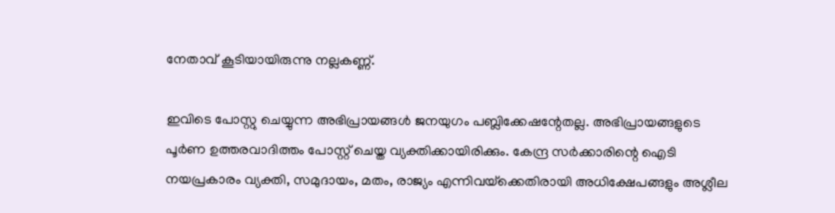നേതാവ് കൂടിയായിരുന്നു നല്ലകണ്ണ്.

ഇവിടെ പോസ്റ്റു ചെയ്യുന്ന അഭിപ്രായങ്ങള്‍ ജനയുഗം പബ്ലിക്കേഷന്റേതല്ല. അഭിപ്രായങ്ങളുടെ പൂര്‍ണ ഉത്തരവാദിത്തം പോസ്റ്റ് ചെയ്ത വ്യക്തിക്കായിരിക്കും. കേന്ദ്ര സര്‍ക്കാരിന്റെ ഐടി നയപ്രകാരം വ്യക്തി, സമുദായം, മതം, രാജ്യം എന്നിവയ്‌ക്കെതിരായി അധിക്ഷേപങ്ങളും അശ്ലീല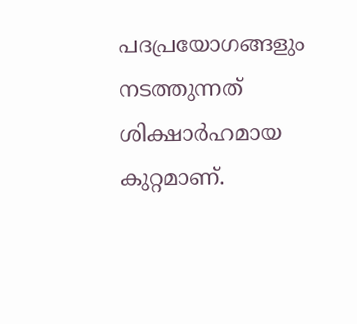പദപ്രയോഗങ്ങളും നടത്തുന്നത് ശിക്ഷാര്‍ഹമായ കുറ്റമാണ്.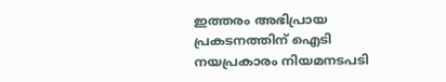ഇത്തരം അഭിപ്രായ പ്രകടനത്തിന് ഐടി നയപ്രകാരം നിയമനടപടി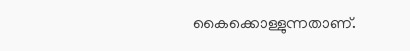കൈക്കൊള്ളുന്നതാണ്.